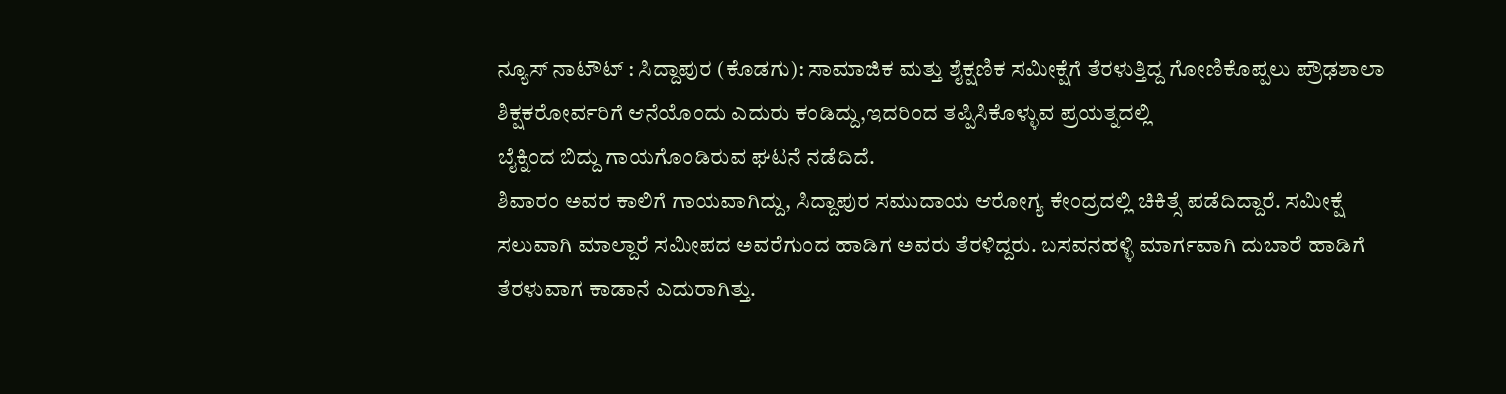ನ್ಯೂಸ್ ನಾಟೌಟ್ : ಸಿದ್ದಾಪುರ (ಕೊಡಗು): ಸಾಮಾಜಿಕ ಮತ್ತು ಶೈಕ್ಷಣಿಕ ಸಮೀಕ್ಷೆಗೆ ತೆರಳುತ್ತಿದ್ದ ಗೋಣಿಕೊಪ್ಪಲು ಪ್ರೌಢಶಾಲಾ ಶಿಕ್ಷಕರೋರ್ವರಿಗೆ ಆನೆಯೊಂದು ಎದುರು ಕಂಡಿದ್ದು,ಇದರಿಂದ ತಪ್ಪಿಸಿಕೊಳ್ಳುವ ಪ್ರಯತ್ನದಲ್ಲಿ
ಬೈಕ್ನಿಂದ ಬಿದ್ದು ಗಾಯಗೊಂಡಿರುವ ಘಟನೆ ನಡೆದಿದೆ.
ಶಿವಾರಂ ಅವರ ಕಾಲಿಗೆ ಗಾಯವಾಗಿದ್ದು, ಸಿದ್ದಾಪುರ ಸಮುದಾಯ ಆರೋಗ್ಯ ಕೇಂದ್ರದಲ್ಲಿ ಚಿಕಿತ್ಸೆ ಪಡೆದಿದ್ದಾರೆ. ಸಮೀಕ್ಷೆ ಸಲುವಾಗಿ ಮಾಲ್ದಾರೆ ಸಮೀಪದ ಅವರೆಗುಂದ ಹಾಡಿಗ ಅವರು ತೆರಳಿದ್ದರು. ಬಸವನಹಳ್ಳಿ ಮಾರ್ಗವಾಗಿ ದುಬಾರೆ ಹಾಡಿಗೆ ತೆರಳುವಾಗ ಕಾಡಾನೆ ಎದುರಾಗಿತ್ತು.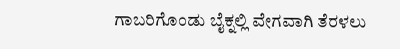ಗಾಬರಿಗೊಂಡು ಬೈಕ್ನಲ್ಲಿ ವೇಗವಾಗಿ ತೆರಳಲು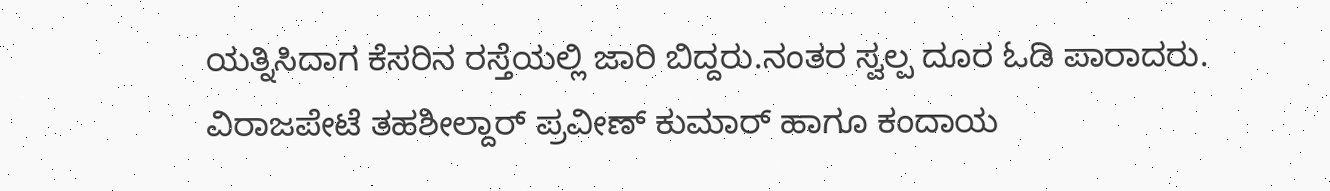ಯತ್ನಿಸಿದಾಗ ಕೆಸರಿನ ರಸ್ತೆಯಲ್ಲಿ ಜಾರಿ ಬಿದ್ದರು.ನಂತರ ಸ್ವಲ್ಪ ದೂರ ಓಡಿ ಪಾರಾದರು. ವಿರಾಜಪೇಟೆ ತಹಶೀಲ್ದಾರ್ ಪ್ರವೀಣ್ ಕುಮಾರ್ ಹಾಗೂ ಕಂದಾಯ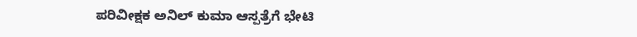ಪರಿವೀಕ್ಷಕ ಅನಿಲ್ ಕುಮಾ ಆಸ್ಪತ್ರೆಗೆ ಭೇಟಿ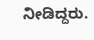ನೀಡಿದ್ದರು.